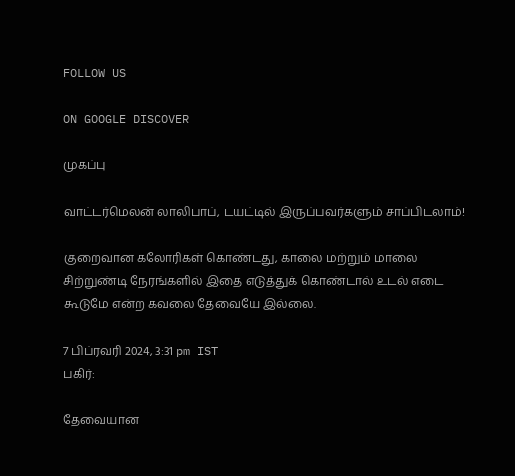FOLLOW US

ON GOOGLE DISCOVER

முகப்பு

வாட்டர்மெலன் லாலிபாப், டயட்டில் இருப்பவர்களும் சாப்பிடலாம்!

குறைவான கலோரிகள் கொண்டது, காலை மற்றும் மாலை சிற்றுண்டி நேரங்களில் இதை எடுத்துக் கொண்டால் உடல் எடை கூடுமே என்ற கவலை தேவையே இல்லை.

7 பிப்ரவரி 2024, 3:31 pm IST
பகிர்:

தேவையான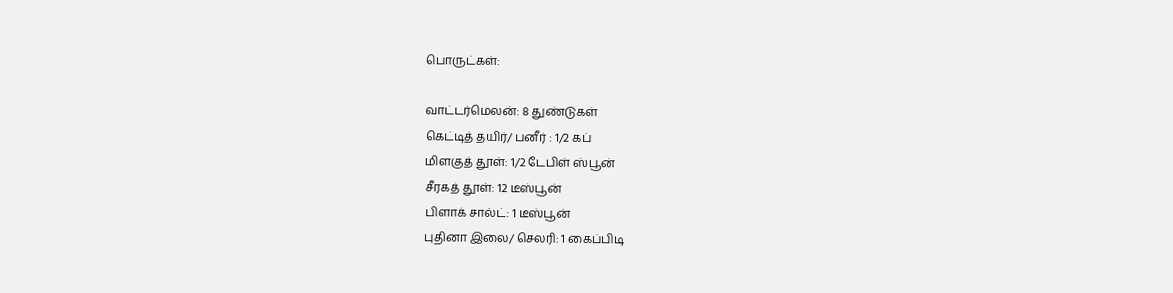பொருட்கள்:

வாட்டர்மெலன்: 8 துண்டுகள்
கெட்டித் தயிர்/ பனீர் : 1/2 கப்
மிளகுத் தூள்: 1/2 டேபிள் ஸ்பூன்
சீரகத் தூள்: 12 டீஸ்பூன்
பிளாக் சால்ட்: 1 டீஸ்பூன்
புதினா இலை/ செலரி: 1 கைப்பிடி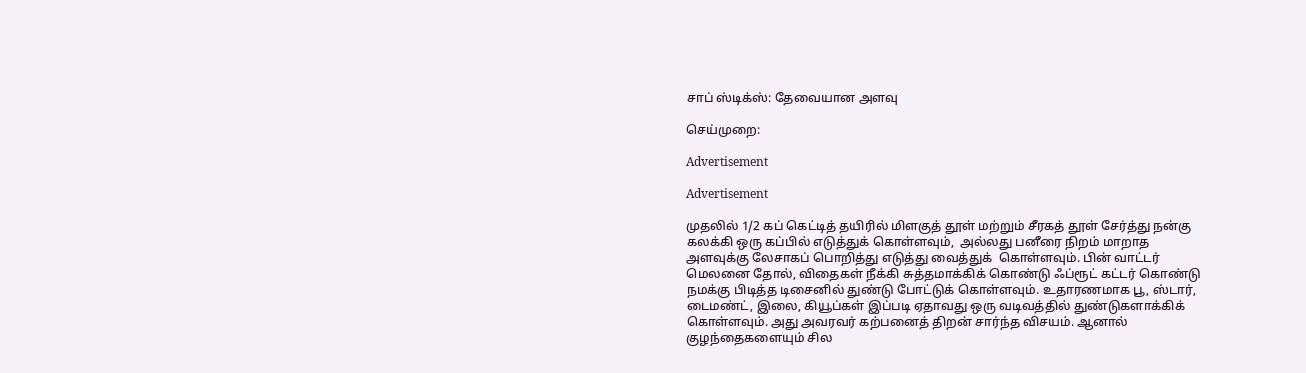சாப் ஸ்டிக்ஸ்: தேவையான அளவு

செய்முறை:

Advertisement

Advertisement

முதலில் 1/2 கப் கெட்டித் தயிரில் மிளகுத் தூள் மற்றும் சீரகத் தூள் சேர்த்து நன்கு கலக்கி ஒரு கப்பில் எடுத்துக் கொள்ளவும்,  அல்லது பனீரை நிறம் மாறாத அளவுக்கு லேசாகப் பொறித்து எடுத்து வைத்துக்  கொள்ளவும். பின் வாட்டர் மெலனை தோல், விதைகள் நீக்கி சுத்தமாக்கிக் கொண்டு ஃப்ரூட் கட்டர் கொண்டு நமக்கு பிடித்த டிசைனில் துண்டு போட்டுக் கொள்ளவும். உதாரணமாக பூ, ஸ்டார், டைமண்ட், இலை, கியூப்கள் இப்படி ஏதாவது ஒரு வடிவத்தில் துண்டுகளாக்கிக் கொள்ளவும். அது அவரவர் கற்பனைத் திறன் சார்ந்த விசயம். ஆனால் குழந்தைகளையும் சில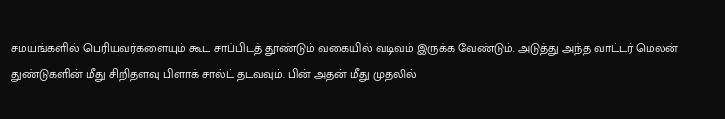சமயங்களில் பெரியவர்களையும் கூட சாப்பிடத் தூண்டும் வகையில் வடிவம் இருக்க வேண்டும். அடுத்து அந்த வாட்டர் மெலன் துண்டுகளின் மீது சிறிதளவு பிளாக் சால்ட் தடவவும். பின் அதன் மீது முதலில்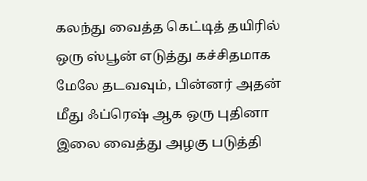கலந்து வைத்த கெட்டித் தயிரில் ஒரு ஸ்பூன் எடுத்து கச்சிதமாக மேலே தடவவும், பின்னர் அதன் மீது ஃப்ரெஷ் ஆக ஒரு புதினா இலை வைத்து அழகு படுத்தி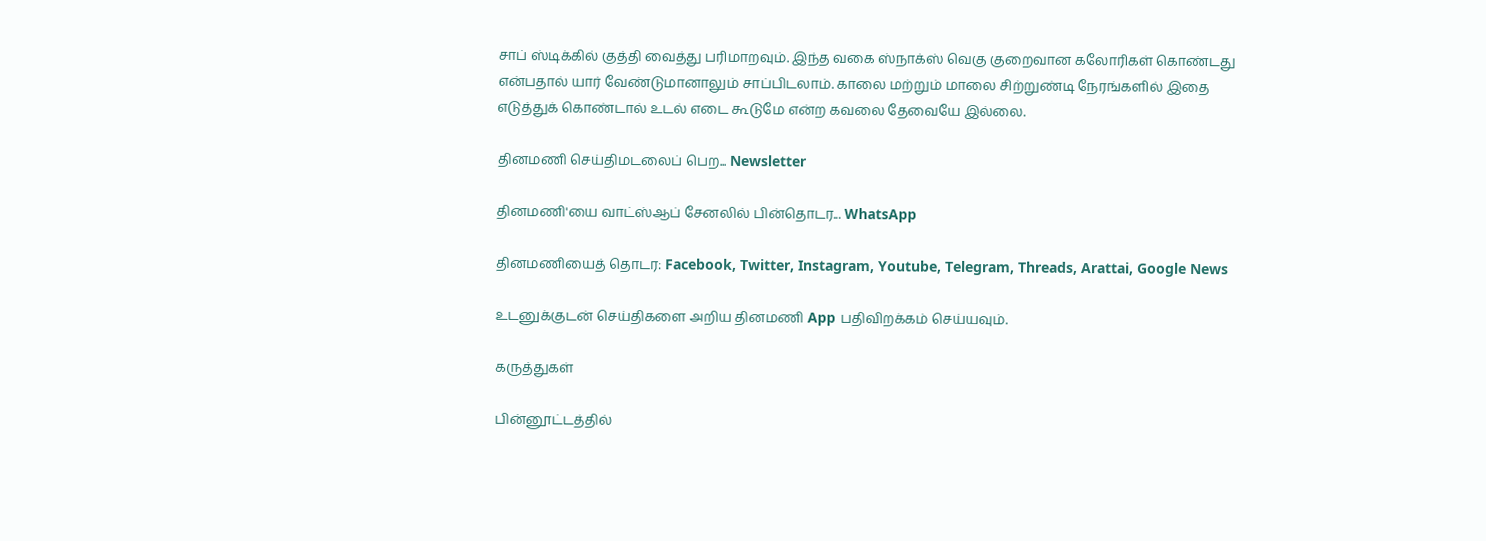சாப் ஸ்டிக்கில் குத்தி வைத்து பரிமாறவும். இந்த வகை ஸ்நாக்ஸ் வெகு குறைவான கலோரிகள் கொண்டது என்பதால் யார் வேண்டுமானாலும் சாப்பிடலாம். காலை மற்றும் மாலை சிற்றுண்டி நேரங்களில் இதை எடுத்துக் கொண்டால் உடல் எடை கூடுமே என்ற கவலை தேவையே இல்லை.

தினமணி செய்திமடலைப் பெற... Newsletter

தினமணி'யை வாட்ஸ்ஆப் சேனலில் பின்தொடர... WhatsApp

தினமணியைத் தொடர: Facebook, Twitter, Instagram, Youtube, Telegram, Threads, Arattai, Google News

உடனுக்குடன் செய்திகளை அறிய தினமணி App பதிவிறக்கம் செய்யவும்.

கருத்துகள்

பின்னூட்டத்தில்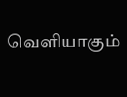வெளியாகும்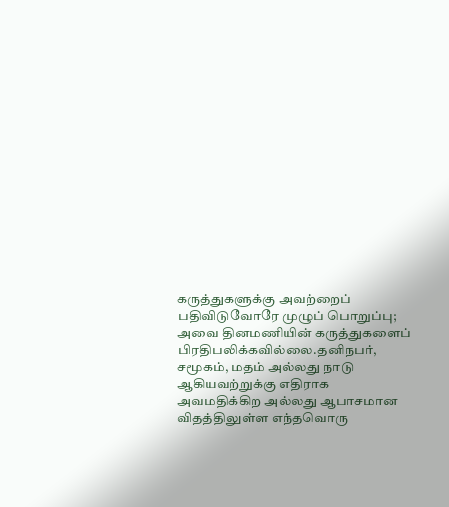கருத்துகளுக்கு அவற்றைப் பதிவிடுவோரே முழுப் பொறுப்பு; அவை தினமணியின் கருத்துகளைப் பிரதிபலிக்கவில்லை.தனிநபர், சமூகம், மதம் அல்லது நாடு ஆகியவற்றுக்கு எதிராக அவமதிக்கிற அல்லது ஆபாசமான விதத்திலுள்ள எந்தவொரு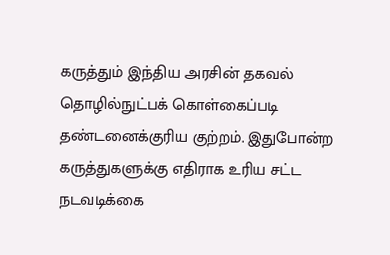கருத்தும் இந்திய அரசின் தகவல் தொழில்நுட்பக் கொள்கைப்படி தண்டனைக்குரிய குற்றம். இதுபோன்ற கருத்துகளுக்கு எதிராக உரிய சட்ட நடவடிக்கை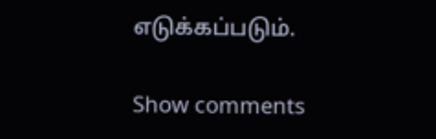எடுக்கப்படும்.

Show comments